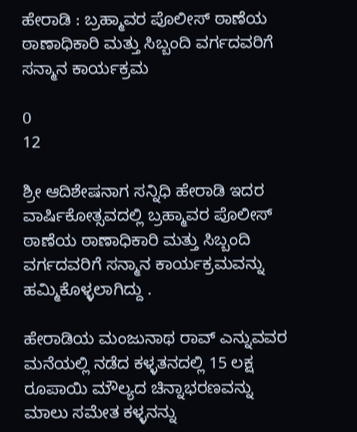ಹೇರಾಡಿ : ಬ್ರಹ್ಮಾವರ ಪೊಲೀಸ್ ಠಾಣೆಯ ಠಾಣಾಧಿಕಾರಿ ಮತ್ತು ಸಿಬ್ಬಂದಿ ವರ್ಗದವರಿಗೆ ಸನ್ಮಾನ ಕಾರ್ಯಕ್ರಮ

0
12

ಶ್ರೀ ಆದಿಶೇಷನಾಗ ಸನ್ನಿಧಿ ಹೇರಾಡಿ ಇದರ ವಾರ್ಷಿಕೋತ್ಸವದಲ್ಲಿ ಬ್ರಹ್ಮಾವರ ಪೊಲೀಸ್ ಠಾಣೆಯ ಠಾಣಾಧಿಕಾರಿ ಮತ್ತು ಸಿಬ್ಬಂದಿ ವರ್ಗದವರಿಗೆ ಸನ್ಮಾನ ಕಾರ್ಯಕ್ರಮವನ್ನು ಹಮ್ಮಿಕೊಳ್ಳಲಾಗಿದ್ದು .

ಹೇರಾಡಿಯ ಮಂಜುನಾಥ ರಾವ್ ಎನ್ನುವವರ ಮನೆಯಲ್ಲಿ ನಡೆದ ಕಳ್ಳತನದಲ್ಲಿ 15 ಲಕ್ಷ ರೂಪಾಯಿ ಮೌಲ್ಯದ ಚಿನ್ನಾಭರಣವನ್ನು ಮಾಲು ಸಮೇತ ಕಳ್ಳನನ್ನು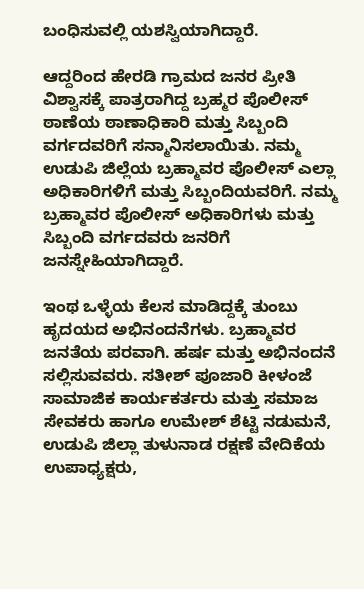ಬಂಧಿಸುವಲ್ಲಿ ಯಶಸ್ವಿಯಾಗಿದ್ದಾರೆ.

ಆದ್ದರಿಂದ ಹೇರಡಿ ಗ್ರಾಮದ ಜನರ ಪ್ರೀತಿ ವಿಶ್ವಾಸಕ್ಕೆ ಪಾತ್ರರಾಗಿದ್ದ ಬ್ರಹ್ಮರ ಪೊಲೀಸ್ ಠಾಣೆಯ ಠಾಣಾಧಿಕಾರಿ ಮತ್ತು ಸಿಬ್ಬಂದಿ ವರ್ಗದವರಿಗೆ ಸನ್ಮಾನಿಸಲಾಯಿತು. ನಮ್ಮ ಉಡುಪಿ ಜಿಲ್ಲೆಯ ಬ್ರಹ್ಮಾವರ ಪೊಲೀಸ್ ಎಲ್ಲಾ ಅಧಿಕಾರಿಗಳಿಗೆ ಮತ್ತು ಸಿಬ್ಬಂದಿಯವರಿಗೆ. ನಮ್ಮ ಬ್ರಹ್ಮಾವರ ಪೊಲೀಸ್ ಅಧಿಕಾರಿಗಳು ಮತ್ತು ಸಿಬ್ಬಂದಿ ವರ್ಗದವರು ಜನರಿಗೆ ಜನಸ್ನೇಹಿಯಾಗಿದ್ದಾರೆ.

ಇಂಥ ಒಳ್ಳೆಯ ಕೆಲಸ ಮಾಡಿದ್ದಕ್ಕೆ ತುಂಬು ಹೃದಯದ ಅಭಿನಂದನೆಗಳು. ಬ್ರಹ್ಮಾವರ ಜನತೆಯ ಪರವಾಗಿ. ಹರ್ಷ ಮತ್ತು ಅಭಿನಂದನೆ ಸಲ್ಲಿಸುವವರು. ಸತೀಶ್ ಪೂಜಾರಿ ಕೀಳಂಜೆ ಸಾಮಾಜಿಕ ಕಾರ್ಯಕರ್ತರು ಮತ್ತು ಸಮಾಜ ಸೇವಕರು ಹಾಗೂ ಉಮೇಶ್ ಶೆಟ್ಟಿ ನಡುಮನೆ, ಉಡುಪಿ ಜಿಲ್ಲಾ ತುಳುನಾಡ ರಕ್ಷಣೆ ವೇದಿಕೆಯ ಉಪಾಧ್ಯಕ್ಷರು,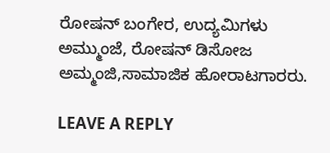ರೋಷನ್ ಬಂಗೇರ, ಉದ್ಯಮಿಗಳು ಅಮ್ಮುಂಜೆ, ರೋಷನ್ ಡಿಸೋಜ ಅಮ್ಮಂಜಿ,ಸಾಮಾಜಿಕ ಹೋರಾಟಗಾರರು.

LEAVE A REPLY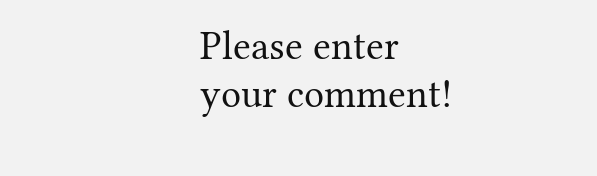Please enter your comment!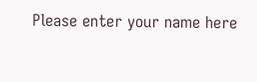Please enter your name here